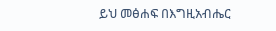ይህ መፅሐፍ በእግዚአብሔር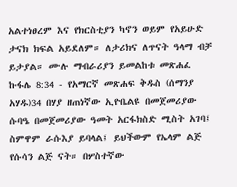አልተነፀረም እና የክርስቲያን ካኖን ወይም የአይሁድ ታናክ ክፍል አይደለም። ለታሪክና ለጥናት ዓላማ ብቻ ይታያል። ሙሉ ማብራሪያን ይመልከቱ መጽሐፈ ኩፋሌ 8:34 - የአማርኛ መጽሐፍ ቅዱስ (ሰማንያ አሃዱ)34 በሃያ ዘጠነኛው ኢዮቤልዩ በመጀመሪያው ሱባዔ በመጀመሪያው ዓመት አርፋክስድ ሚስት አገባ፤ ስምዋም ራሱእያ ይባላል፤ ይህችውም የኤላም ልጅ የሱሳን ልጅ ናት። በሦስተኛው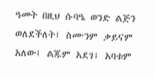ዓመት በዚህ ሱባዔ ወንድ ልጅን ወለደችለት፤ ስሙንም ቃይናም አለው፤ ልጁም አደገ፤ አባቱም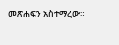መጽሐፍን አስተማረው።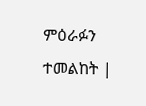ምዕራፉን ተመልከት |